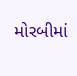મોરબીમાં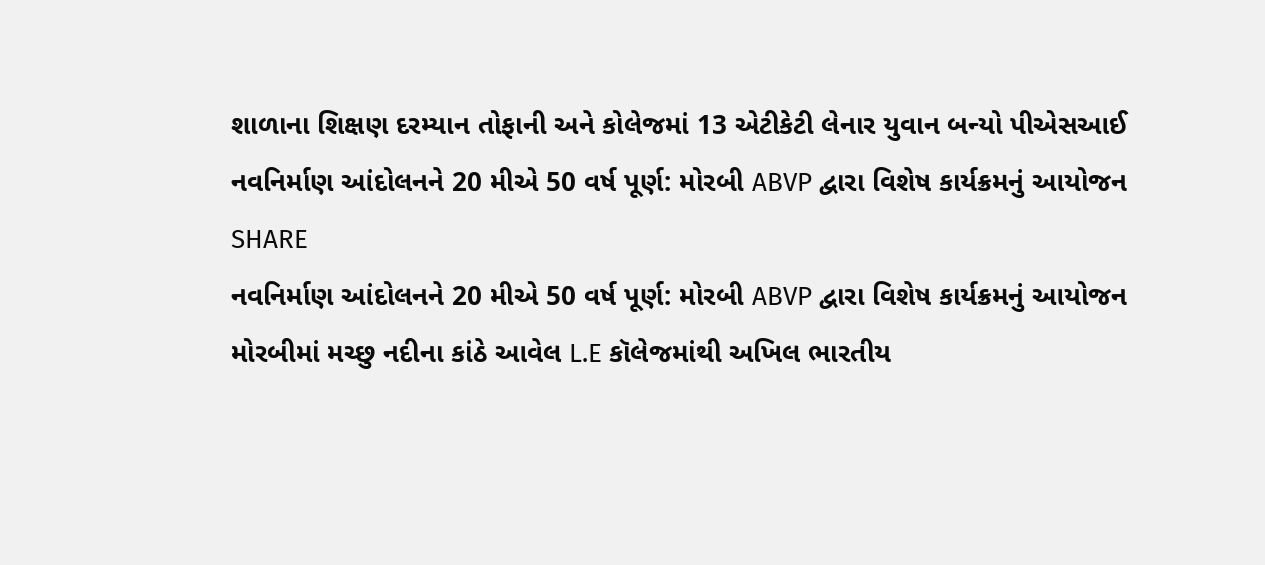શાળાના શિક્ષણ દરમ્યાન તોફાની અને કોલેજમાં 13 એટીકેટી લેનાર યુવાન બન્યો પીએસઆઈ
નવનિર્માણ આંદોલનને 20 મીએ 50 વર્ષ પૂર્ણ: મોરબી ABVP દ્વારા વિશેષ કાર્યક્રમનું આયોજન
SHARE
નવનિર્માણ આંદોલનને 20 મીએ 50 વર્ષ પૂર્ણ: મોરબી ABVP દ્વારા વિશેષ કાર્યક્રમનું આયોજન
મોરબીમાં મચ્છુ નદીના કાંઠે આવેલ L.E કૉલેજમાંથી અખિલ ભારતીય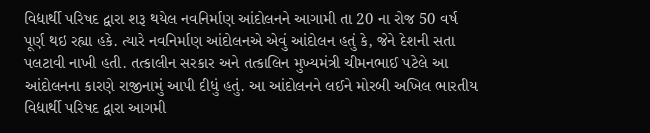વિદ્યાર્થી પરિષદ દ્વારા શરૂ થયેલ નવનિર્માણ આંદોલનને આગામી તા 20 ના રોજ 50 વર્ષ પૂર્ણ થઇ રહ્યા હકે. ત્યારે નવનિર્માણ આંદોલનએ એવું આંદોલન હતું કે, જેને દેશની સતા પલટાવી નાખી હતી. તત્કાલીન સરકાર અને તત્કાલિન મુખ્યમંત્રી ચીમનભાઈ પટેલે આ આંદોલનના કારણે રાજીનામું આપી દીધું હતું. આ આંદોલનને લઈને મોરબી અખિલ ભારતીય વિદ્યાર્થી પરિષદ દ્વારા આગમી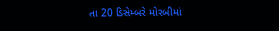તા 20 ડિસેમ્બરે મોરબીમાં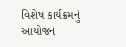વિશેષ કાર્યક્રમનું આયોજન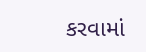કરવામાં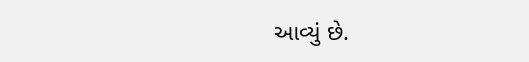આવ્યું છે.